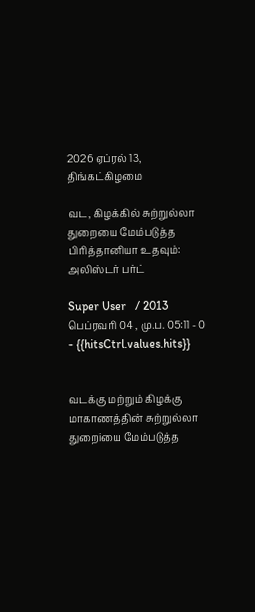2026 ஏப்ரல் 13, திங்கட்கிழமை

வட, கிழக்கில் சுற்றுல்லா துறையை மேம்படுத்த பிரித்தானியா உதவும்: அலிஸ்டர் பர்ட்

Super User   / 2013 பெப்ரவரி 04 , மு.ப. 05:11 - 0     - {{hitsCtrl.values.hits}}


வடக்கு மற்றும் கிழக்கு மாகாணத்தின் சுற்றுல்லா துறைiயை மேம்படுத்த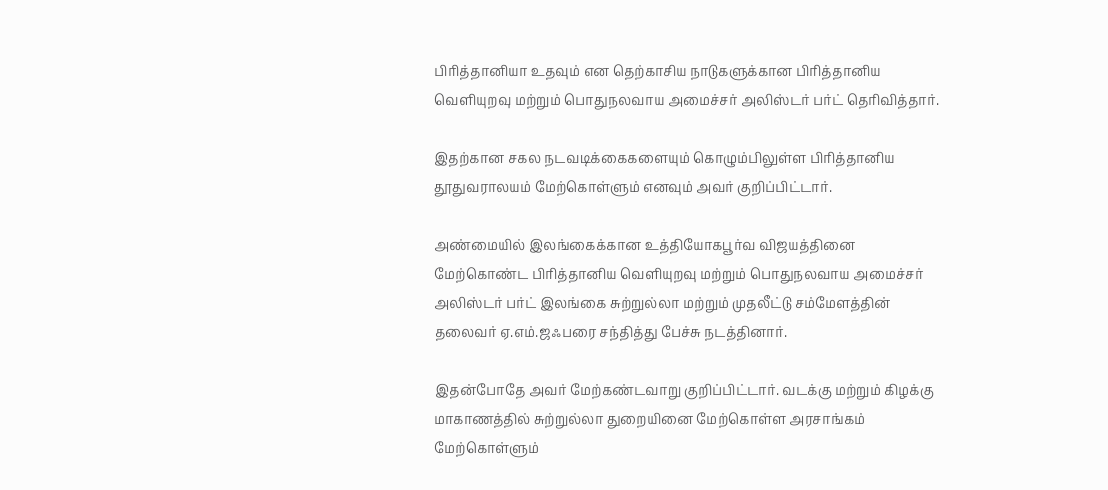பிரித்தானியா உதவும் என தெற்காசிய நாடுகளுக்கான பிரித்தானிய வெளியுறவு மற்றும் பொதுநலவாய அமைச்சர் அலிஸ்டர் பர்ட் தெரிவித்தார்.

இதற்கான சகல நடவடிக்கைகளையும் கொழும்பிலுள்ள பிரித்தானிய தூதுவராலயம் மேற்கொள்ளும் எனவும் அவர் குறிப்பிட்டார்.

அண்மையில் இலங்கைக்கான உத்தியோகபூர்வ விஜயத்தினை மேற்கொண்ட பிரித்தானிய வெளியுறவு மற்றும் பொதுநலவாய அமைச்சர் அலிஸ்டர் பர்ட் இலங்கை சுற்றுல்லா மற்றும் முதலீட்டு சம்மேளத்தின் தலைவர் ஏ.எம்.ஜஃபரை சந்தித்து பேச்சு நடத்தினார்.

இதன்போதே அவர் மேற்கண்டவாறு குறிப்பிட்டார். வடக்கு மற்றும் கிழக்கு மாகாணத்தில் சுற்றுல்லா துறையினை மேற்கொள்ள அரசாங்கம் மேற்கொள்ளும்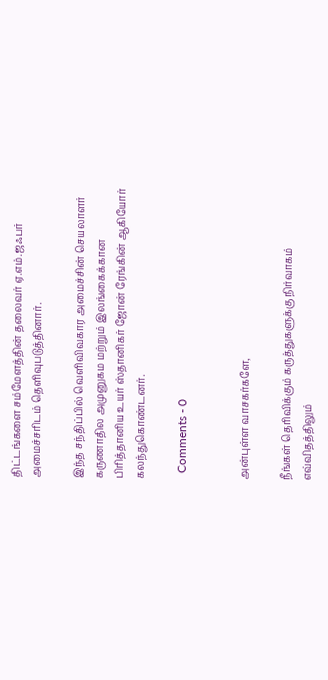திட்டங்களை சம்மேளத்தின் தலைவர் ஏ.எம்.ஜஃபர் அமைச்சரிடம் தெளிவுபடுத்தினார்.

இந்த சந்திப்பில் வெளிவிவகார அமைச்சின் செயலாளர் கருணாதில அமுனுகம மற்றும் இலங்கைக்கான பிரித்தானிய உயர் ஸ்தானிகர் ஜோன் ரேங்கின் ஆகியோர் கலந்துகொண்டனர்.

  Comments - 0


அன்புள்ள வாசகர்களே,

நீங்கள் தெரிவிக்கும் கருத்துகளுக்கு நிர்வாகம் எவ்விதத்திலும்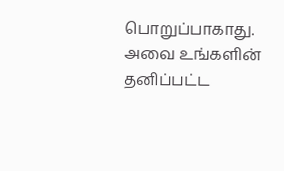பொறுப்பாகாது. அவை உங்களின் தனிப்பட்ட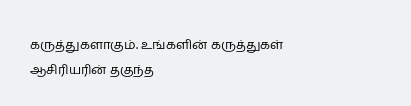கருத்துகளாகும். உங்களின் கருத்துகள் ஆசிரியரின் தகுந்த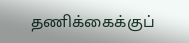தணிக்கைக்குப்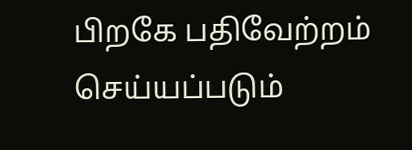பிறகே பதிவேற்றம் செய்யப்படும்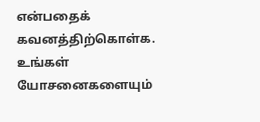என்பதைக் கவனத்திற்கொள்க. உங்கள் யோசனைகளையும்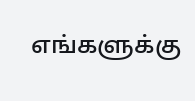எங்களுக்கு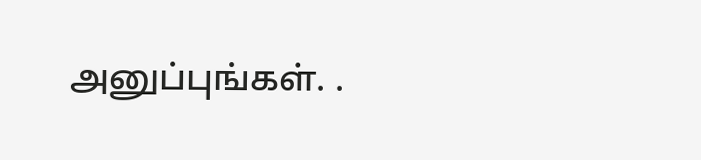அனுப்புங்கள். .